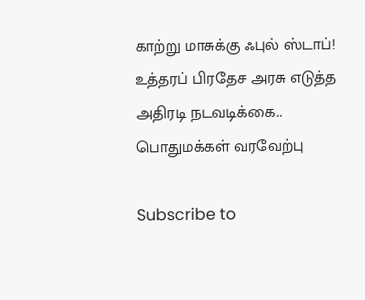காற்று மாசுக்கு ஃபுல் ஸ்டாப்! உத்தரப் பிரதேச அரசு எடுத்த அதிரடி நடவடிக்கை.. பொதுமக்கள் வரவேற்பு

Subscribe to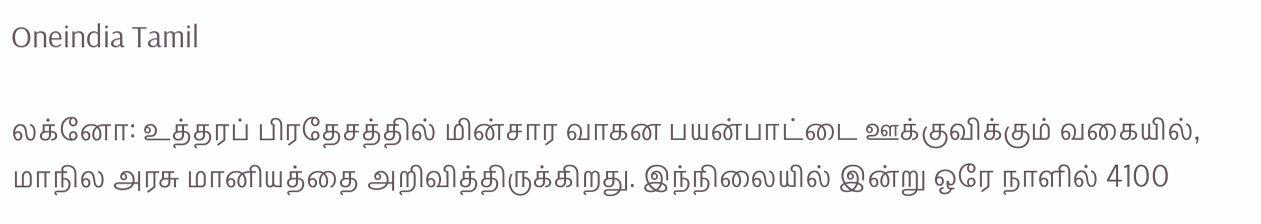Oneindia Tamil

லக்னோ: உத்தரப் பிரதேசத்தில் மின்சார வாகன பயன்பாட்டை ஊக்குவிக்கும் வகையில், மாநில அரசு மானியத்தை அறிவித்திருக்கிறது. இந்நிலையில் இன்று ஒரே நாளில் 4100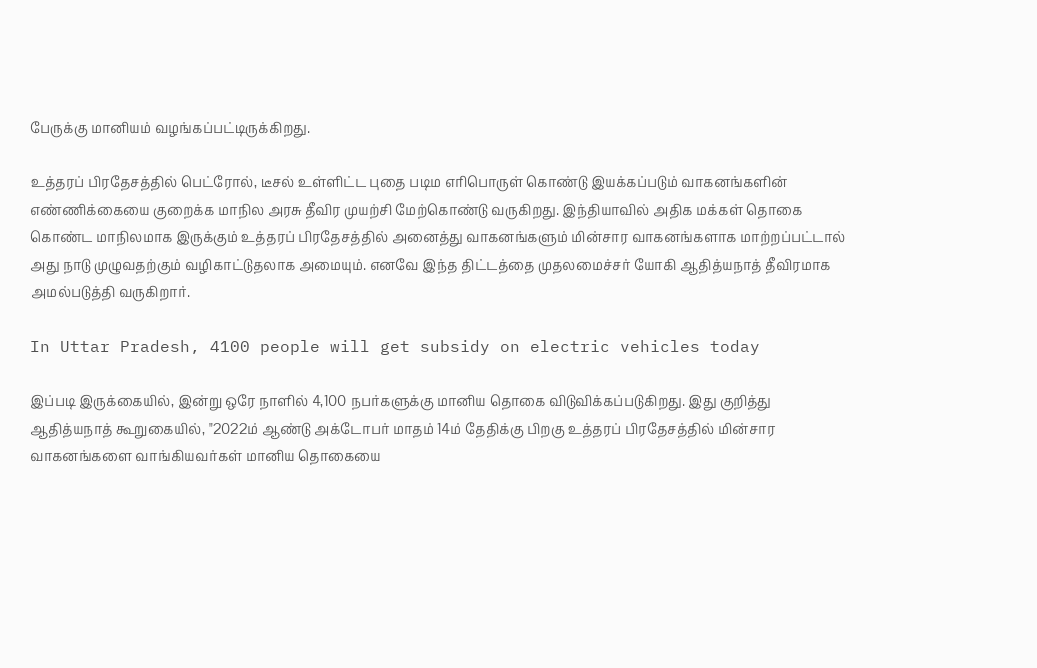பேருக்கு மானியம் வழங்கப்பட்டிருக்கிறது.

உத்தரப் பிரதேசத்தில் பெட்ரோல், டீசல் உள்ளிட்ட புதை படிம எரிபொருள் கொண்டு இயக்கப்படும் வாகனங்களின் எண்ணிக்கையை குறைக்க மாநில அரசு தீவிர முயற்சி மேற்கொண்டு வருகிறது. இந்தியாவில் அதிக மக்கள் தொகை கொண்ட மாநிலமாக இருக்கும் உத்தரப் பிரதேசத்தில் அனைத்து வாகனங்களும் மின்சார வாகனங்களாக மாற்றப்பட்டால் அது நாடு முழுவதற்கும் வழிகாட்டுதலாக அமையும். எனவே இந்த திட்டத்தை முதலமைச்சர் யோகி ஆதித்யநாத் தீவிரமாக அமல்படுத்தி வருகிறார்.

In Uttar Pradesh, 4100 people will get subsidy on electric vehicles today

இப்படி இருக்கையில், இன்று ஒரே நாளில் 4,100 நபர்களுக்கு மானிய தொகை விடுவிக்கப்படுகிறது. இது குறித்து ஆதித்யநாத் கூறுகையில், "2022ம் ஆண்டு அக்டோபர் மாதம் 14ம் தேதிக்கு பிறகு உத்தரப் பிரதேசத்தில் மின்சார வாகனங்களை வாங்கியவர்கள் மானிய தொகையை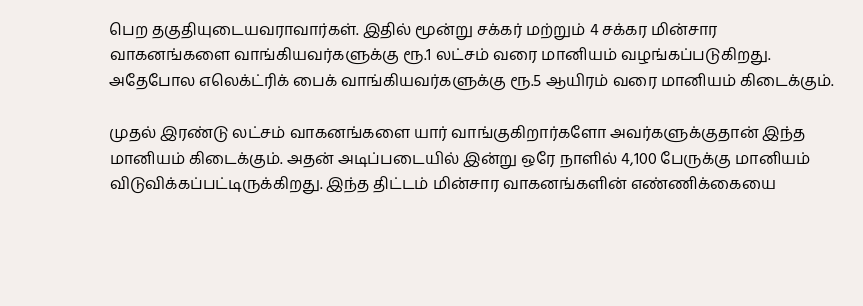பெற தகுதியுடையவராவார்கள். இதில் மூன்று சக்கர் மற்றும் 4 சக்கர மின்சார வாகனங்களை வாங்கியவர்களுக்கு ரூ.1 லட்சம் வரை மானியம் வழங்கப்படுகிறது. அதேபோல எலெக்ட்ரிக் பைக் வாங்கியவர்களுக்கு ரூ.5 ஆயிரம் வரை மானியம் கிடைக்கும்.

முதல் இரண்டு லட்சம் வாகனங்களை யார் வாங்குகிறார்களோ அவர்களுக்குதான் இந்த மானியம் கிடைக்கும். அதன் அடிப்படையில் இன்று ஒரே நாளில் 4,100 பேருக்கு மானியம் விடுவிக்கப்பட்டிருக்கிறது. இந்த திட்டம் மின்சார வாகனங்களின் எண்ணிக்கையை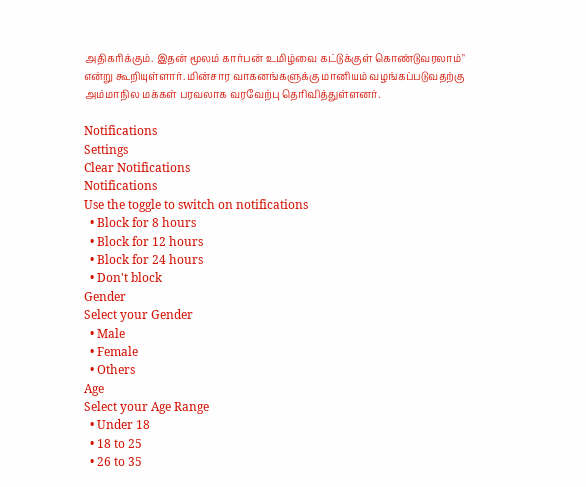அதிகரிக்கும். இதன் மூலம் கார்பன் உமிழ்வை கட்டுக்குள் கொண்டுவரலாம்" என்று கூறியுள்ளார். மின்சார வாகனங்களுக்கு மானியம் வழங்கப்படுவதற்கு அம்மாநில மக்கள் பரவலாக வரவேற்பு தெரிவித்துள்ளனர்.

Notifications
Settings
Clear Notifications
Notifications
Use the toggle to switch on notifications
  • Block for 8 hours
  • Block for 12 hours
  • Block for 24 hours
  • Don't block
Gender
Select your Gender
  • Male
  • Female
  • Others
Age
Select your Age Range
  • Under 18
  • 18 to 25
  • 26 to 35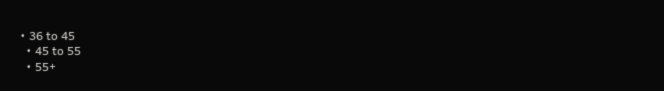• 36 to 45
  • 45 to 55
  • 55+